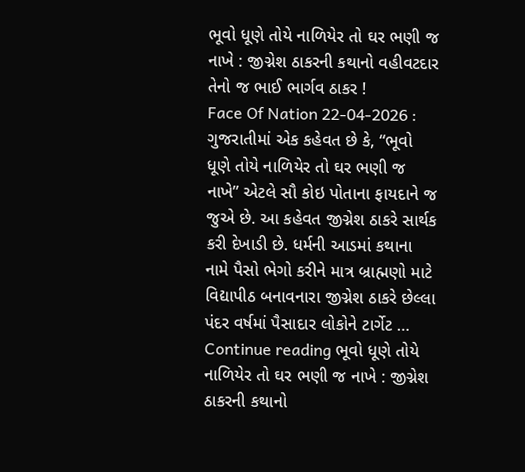ભૂવો ધૂણે તોયે નાળિયેર તો ઘર ભણી જ નાખે : જીગ્નેશ ઠાકરની કથાનો વહીવટદાર તેનો જ ભાઈ ભાર્ગવ ઠાકર !
Face Of Nation 22-04-2026 : ગુજરાતીમાં એક કહેવત છે કે, “ભૂવો ધૂણે તોયે નાળિયેર તો ઘર ભણી જ નાખે” એટલે સૌ કોઇ પોતાના ફાયદાને જ જુએ છે. આ કહેવત જીગ્નેશ ઠાકરે સાર્થક કરી દેખાડી છે. ધર્મની આડમાં કથાના નામે પૈસો ભેગો કરીને માત્ર બ્રાહ્મણો માટે વિદ્યાપીઠ બનાવનારા જીગ્નેશ ઠાકરે છેલ્લા પંદર વર્ષમાં પૈસાદાર લોકોને ટાર્ગેટ … Continue reading ભૂવો ધૂણે તોયે નાળિયેર તો ઘર ભણી જ નાખે : જીગ્નેશ ઠાકરની કથાનો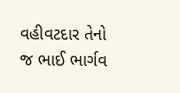વહીવટદાર તેનો જ ભાઈ ભાર્ગવ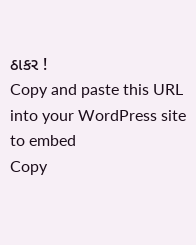ઠાકર !
Copy and paste this URL into your WordPress site to embed
Copy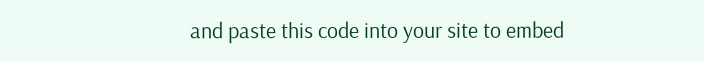and paste this code into your site to embed